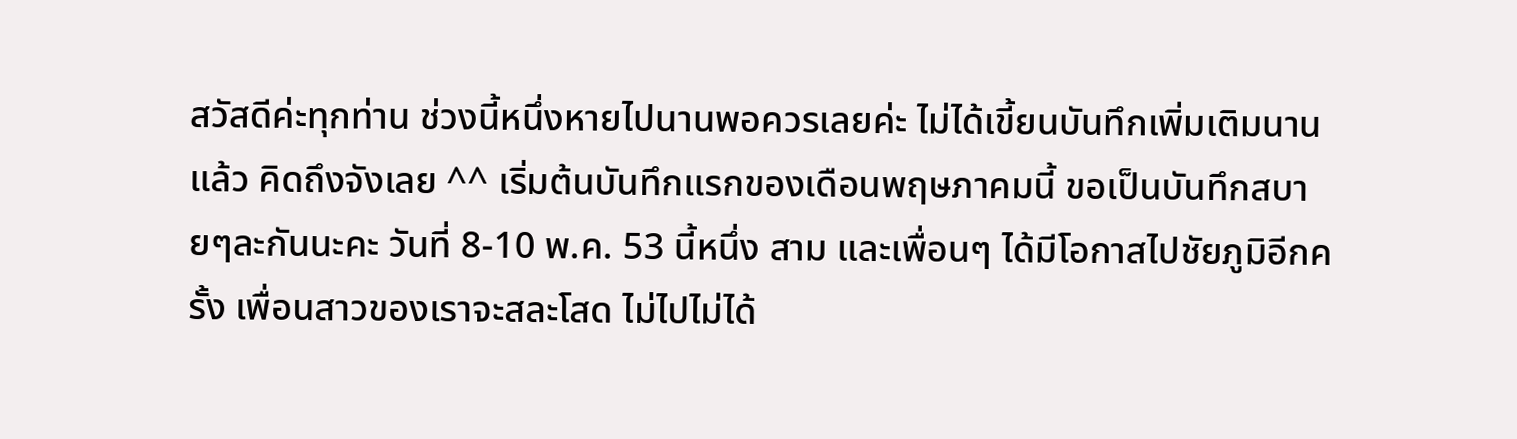สวัสดีค่ะทุกท่าน ช่วงนี้หนึ่งหายไปนานพอควรเลยค่ะ ไม่ได้เขี้ยนบันทึกเพิ่มเติมนานแล้ว คิดถึงจังเลย ^^ เริ่มต้นบันทึกแรกของเดือนพฤษภาคมนี้ ขอเป็นบันทึกสบายๆละกันนะคะ วันที่ 8-10 พ.ค. 53 นี้หนึ่ง สาม และเพื่อนๆ ได้มีโอกาสไปชัยภูมิอีกครั้ง เพื่อนสาวของเราจะสละโสด ไม่ไปไม่ได้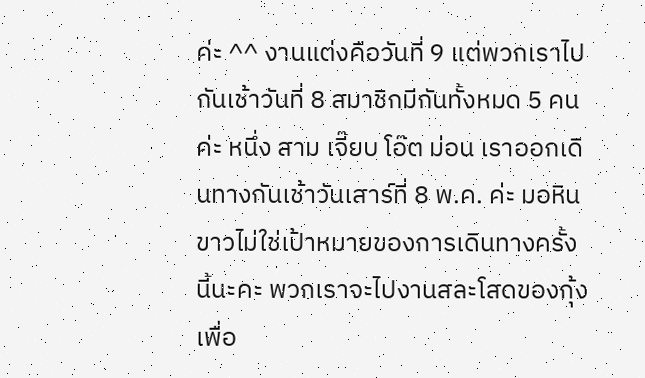ค่ะ ^^ งานแต่งคือวันที่ 9 แต่พวกเราไปกันเช้าวันที่ 8 สมาชิกมีกันทั้งหมด 5 คนค่ะ หนึ่ง สาม เจี๊ยบ โอ๊ต ม่อน เราออกเดินทางกันเช้าวันเสาร์ที่ 8 พ.ค. ค่ะ มอหินขาวไม่ใช่เป้าหมายของการเดินทางครั้งนี้นะคะ พวกเราจะไปงานสละโสดของกุ้ง เพื่อ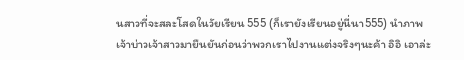นสาวที่จะสละโสดในวัยเรียน 555 (ก็เรายังเรียนอยู่นี่นา555) นำภาพเจ้าบ่าวเจ้าสาวมายืนยันก่อนว่าพวกเราไปงานแต่งจริงๆนะค้า อิอิ เอาล่ะ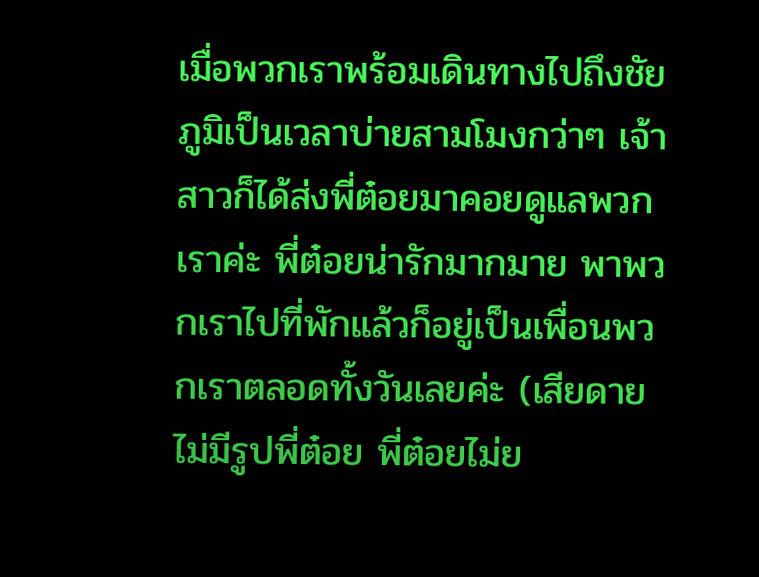เมื่อพวกเราพร้อมเดินทางไปถึงชัยภูมิเป็นเวลาบ่ายสามโมงกว่าๆ เจ้าสาวก็ได้ส่งพี่ต๋อยมาคอยดูแลพวกเราค่ะ พี่ต๋อยน่ารักมากมาย พาพวกเราไปที่พักแล้วก็อยู่เป็นเพื่อนพวกเราตลอดทั้งวันเลยค่ะ (เสียดายไม่มีรูปพี่ต๋อย พี่ต๋อยไม่ย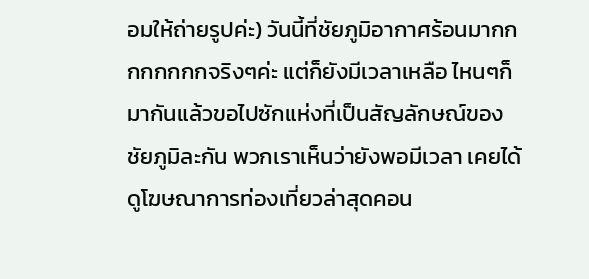อมให้ถ่ายรูปค่ะ) วันนี้ที่ชัยภูมิอากาศร้อนมากกกกกกกกจริงๆค่ะ แต่ก็ยังมีเวลาเหลือ ไหนๆก็มากันแล้วขอไปซักแห่งที่เป็นสัญลักษณ์ของชัยภูมิละกัน พวกเราเห็นว่ายังพอมีเวลา เคยได้ดูโฆษณาการท่องเที่ยวล่าสุดคอน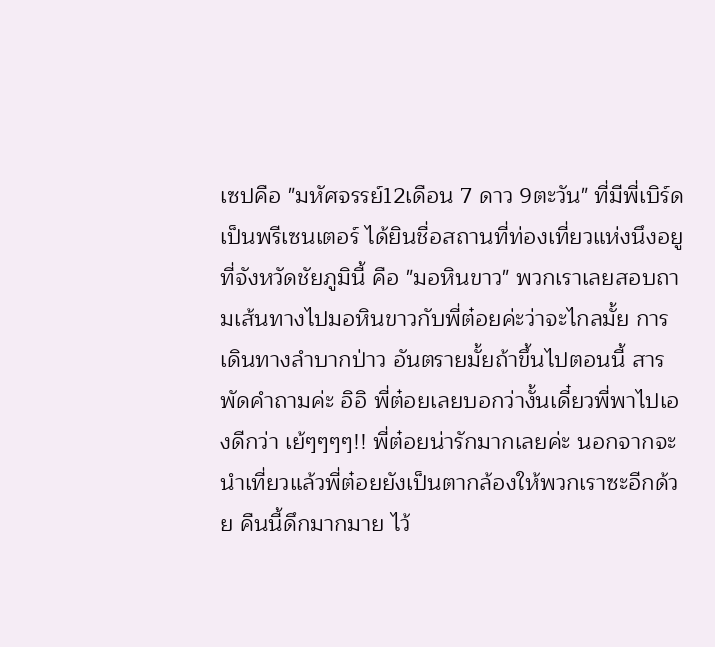เซปคือ "มหัศจรรย์12เดือน 7 ดาว 9ตะวัน" ที่มีพี่เบิร์ดเป็นพรีเซนเตอร์ ได้ยินชื่อสถานที่ท่องเที่ยวแห่งนึงอยูที่จังหวัดชัยภูมินี้ คือ "มอหินขาว" พวกเราเลยสอบถามเส้นทางไปมอหินขาวกับพี่ต๋อยค่ะว่าจะไกลมั้ย การเดินทางลำบากป่าว อันตรายมั้ยถ้าขึ้นไปตอนนี้ สารพัดคำถามค่ะ อิอิ พี่ต๋อยเลยบอกว่างั้นเดี๋ยวพี่พาไปเองดีกว่า เย้ๆๆๆๆ!! พี่ต๋อยน่ารักมากเลยค่ะ นอกจากจะนำเที่ยวแล้วพี่ต๋อยยังเป็นตากล้องให้พวกเราซะอีกด้วย คืนนี้ดึกมากมาย ไว้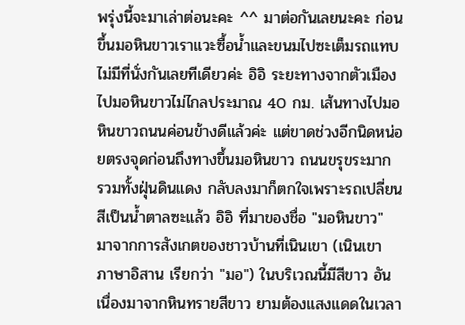พรุ่งนี้จะมาเล่าต่อนะคะ ^^ มาต่อกันเลยนะคะ ก่อนขึ้นมอหินขาวเราแวะซื้อน้ำและขนมไปซะเต็มรถแทบไม่มีที่นั่งกันเลยทีเดียวค่ะ อิอิ ระยะทางจากตัวเมืองไปมอหินขาวไม่ไกลประมาณ 40 กม. เส้นทางไปมอหินขาวถนนค่อนข้างดีแล้วค่ะ แต่ขาดช่วงอีกนิดหน่อยตรงจุดก่อนถึงทางขึ้นมอหินขาว ถนนขรุขระมาก รวมทั้งฝุ่นดินแดง กลับลงมาก็ตกใจเพราะรถเปลี่ยนสีเป็นน้ำตาลซะแล้ว อิอิ ที่มาของชื่อ "มอหินขาว" มาจากการสังเกตของชาวบ้านที่เนินเขา (เนินเขา ภาษาอิสาน เรียกว่า "มอ") ในบริเวณนี้มีสีขาว อันเนื่องมาจากหินทรายสีขาว ยามต้องแสงแดดในเวลา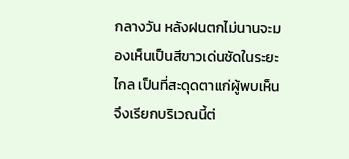กลางวัน หลังฝนตกไม่นานจะมองเห็นเป็นสีขาวเด่นชัดในระยะไกล เป็นที่สะดุดตาแก่ผู้พบเห็น จึงเรียกบริเวณนี้ต่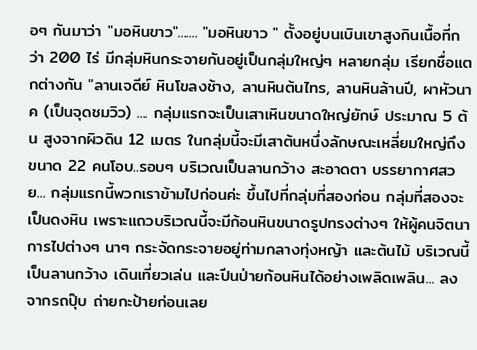อๆ กันมาว่า "มอหินขาว"....... "มอหินขาว " ตั้งอยู่บนเบินเขาสูงกินเนื้อที่กว่า 200 ไร่ มีกลุ่มหินกระจายกันอยู่เป็นกลุ่มใหญ่ๆ หลายกลุ่ม เรียกชื่อแตกต่างกัน "ลานเจดีย์ หินโขลงช้าง, ลานหินต้นไทร, ลานหินล้านปี, ผาหัวนาค (เป็นจุดชมวิว) .... กลุ่มแรกจะเป็นเสาเหินขนาดใหญ่ยักษ์ ประมาณ 5 ต้น สูงจากผิวดิน 12 เมตร ในกลุ่มนี้จะมีเสาต้นหนึ่งลักษณะเหลี่ยมใหญ่ถึงขนาด 22 คนโอบ..รอบๆ บริเวณเป็นลานกว้าง สะอาดตา บรรยากาศสวย... กลุ่มแรกนี้พวกเราข้ามไปก่อนค่ะ ขึ้นไปที่กลุ่มที่สองก่อน กลุ่มที่สองจะเป็นดงหิน เพราะแถวบริเวณนี้จะมีก้อนหินขนาดรูปทรงต่างๆ ให้ผู้คนจิตนาการไปต่างๆ นาๆ กระจัดกระจายอยู่ท่ามกลางทุ่งหญ้า และต้นไม้ บริเวณนี้เป็นลานกว้าง เดินเที่ยวเล่น และปีนป่ายก้อนหินได้อย่างเพลิดเพลิน... ลงจากรถปุ๊บ ถ่ายกะป้ายก่อนเลย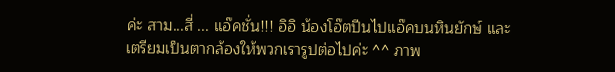ค่ะ สาม...สี่ ... แอ๊คชั่น!!! อิอิ น้องโอ๊ตปีนไปแอ๊คบนหินยักษ์ และเตรียมเป็นตากล้องให้พวกเรารูปต่อไปค่ะ ^^ ภาพ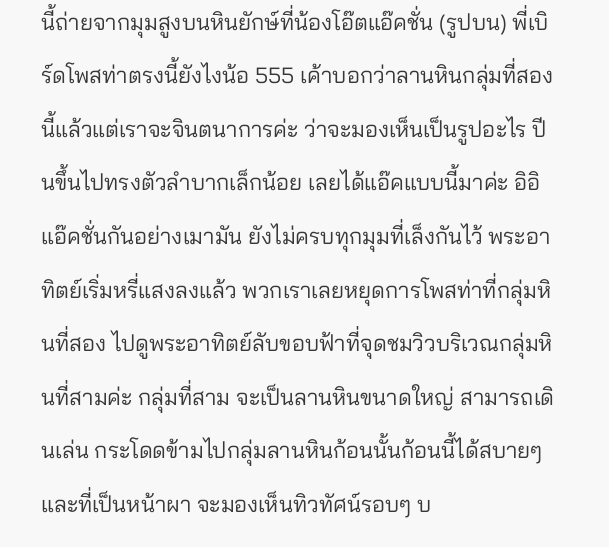นี้ถ่ายจากมุมสูงบนหินยักษ์ที่น้องโอ๊ตแอ๊คชั่น (รูปบน) พี่เบิร์ดโพสท่าตรงนี้ยังไงน้อ 555 เค้าบอกว่าลานหินกลุ่มที่สองนี้แล้วแต่เราจะจินตนาการค่ะ ว่าจะมองเห็นเป็นรูปอะไร ปีนขึ้นไปทรงตัวลำบากเล็กน้อย เลยได้แอ๊คแบบนี้มาค่ะ อิอิ แอ๊คชั่นกันอย่างเมามัน ยังไม่ครบทุกมุมที่เล็งกันไว้ พระอาทิตย์เริ่มหรี่แสงลงแล้ว พวกเราเลยหยุดการโพสท่าที่กลุ่มหินที่สอง ไปดูพระอาทิตย์ลับขอบฟ้าที่จุดชมวิวบริเวณกลุ่มหินที่สามค่ะ กลุ่มที่สาม จะเป็นลานหินขนาดใหญ่ สามารถเดินเล่น กระโดดข้ามไปกลุ่มลานหินก้อนนั้นก้อนนี้ได้สบายๆ และที่เป็นหน้าผา จะมองเห็นทิวทัศน์รอบๆ บ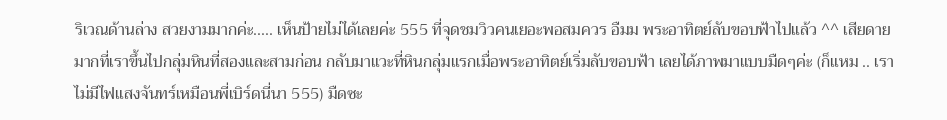ริเวณด้านล่าง สวยงามมากค่ะ..... เห็นป้ายไม่ได้เลยค่ะ 555 ที่จุดชมวิวคนเยอะพอสมควร อืมม พระอาทิตย์ลับขอบฟ้าไปแล้ว ^^ เสียดายมากที่เราขึ้นไปกลุ่มหินที่สองและสามก่อน กลับมาแวะที่หินกลุ่มแรกเมื่อพระอาทิตย์เริ่มลับขอบฟ้า เลยได้ภาพมาแบบมืดๆค่ะ (ก็แหม .. เราไม่มีไฟแสงจันทร์เหมือนพี่เบิร์ดนี่นา 555) มืดซะ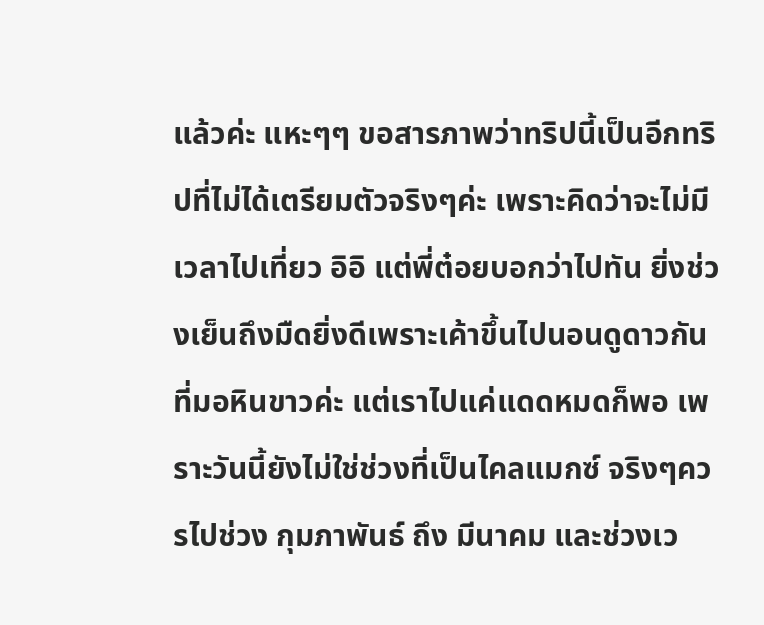แล้วค่ะ แหะๆๆ ขอสารภาพว่าทริปนี้เป็นอีกทริปที่ไม่ได้เตรียมตัวจริงๆค่ะ เพราะคิดว่าจะไม่มีเวลาไปเที่ยว อิอิ แต่พี่ต๋อยบอกว่าไปทัน ยิ่งช่วงเย็นถึงมืดยิ่งดีเพราะเค้าขึ้นไปนอนดูดาวกันที่มอหินขาวค่ะ แต่เราไปแค่แดดหมดก็พอ เพราะวันนี้ยังไม่ใช่ช่วงที่เป็นไคลแมกซ์ จริงๆควรไปช่วง กุมภาพันธ์ ถึง มีนาคม และช่วงเว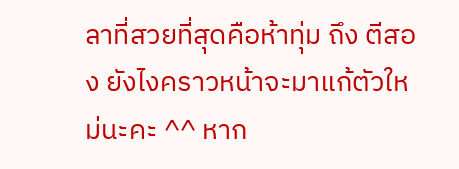ลาที่สวยที่สุดคือห้าทุ่ม ถึง ตีสอง ยังไงคราวหน้าจะมาแก้ตัวใหม่นะคะ ^^ หาก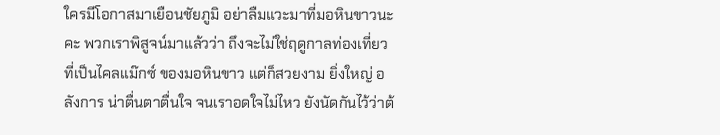ใครมีโอกาสมาเยือนชัยภูมิ อย่าลืมแวะมาที่มอหินขาวนะคะ พวกเราพิสูจน์มาแล้วว่า ถึงจะไม่ใช่ฤดูกาลท่องเที่ยวที่เป็นไคลแม๊กซ์ ของมอหินขาว แต่ก็สวยงาม ยิ่งใหญ่ อลังการ น่าตื่นตาตื่นใจ จนเราอดใจไม่ไหว ยังนัดกันไว้ว่าต้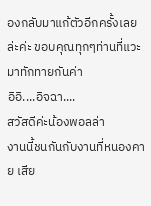องกลับมาแก้ตัวอีกครั้งเลยล่ะค่ะ ขอบคุณทุกๆท่านที่แวะมาทักทายกันค่า
อิอิ....อิจฉา....
สวัสดีค่ะน้องพอลล่า
งานนี้ชนกันกับงานที่หนองคาย เสีย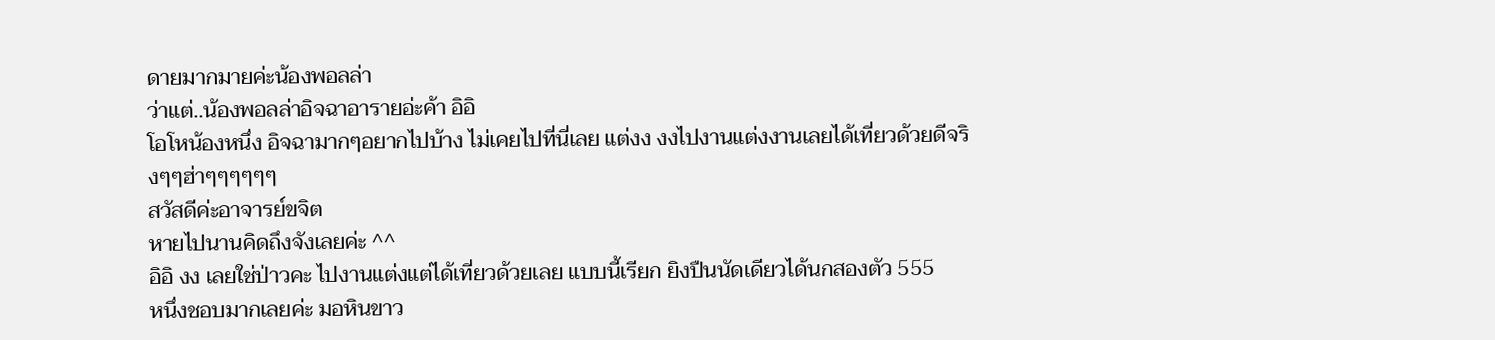ดายมากมายค่ะน้องพอลล่า
ว่าแต่..น้องพอลล่าอิจฉาอารายอ่ะค้า อิอิ
โอโหน้องหนึ่ง อิจฉามากๆอยากไปบ้าง ไม่เคยไปที่นี่เลย แต่งง งงไปงานแต่งงานเลยได้เที่ยวด้วยดีจริงๆๆฮ่าๆๆๆๆๆๆ
สวัสดีค่ะอาจารย์ขจิต
หายไปนานคิดถึงจังเลยค่ะ ^^
อิอิ งง เลยใช่ป่าวคะ ไปงานแต่งแต่ได้เที่ยวด้วยเลย แบบนี้เรียก ยิงปืนนัดเดียวได้นกสองตัว 555
หนึ่งชอบมากเลยค่ะ มอหินขาว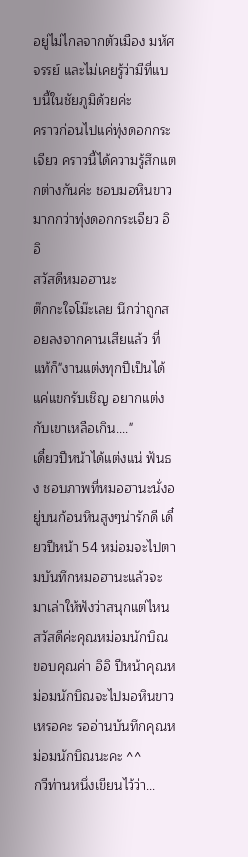อยู่ไม่ไกลจากตัวเมือง มหัศจรรย์ และไม่เคยรู้ว่ามีที่แบบนี้ในชัยภูมิด้วยค่ะ
คราวก่อนไปแค่ทุ่งดอกกระเจียว คราวนี้ได้ความรู้สึกแตกต่างกันค่ะ ชอบมอหินขาวมากกว่าทุ่งดอกกระเจียว อิอิ
สวัสดีหมอฮานะ
ต๊กกะใจโม๊ะเลย นึกว่าถูกสอยลงจากคานเสียแล้ว ที่แท้ก็"งานแต่งทุกปีเป็นได้แค่แขกรับเชิญ อยากแต่งกับเขาเหลือเกิน...."
เดี๋ยวปีหน้าได้แต่งแน่ ฟันธง ชอบภาพที่หมอฮานะนั่งอยู่บนก้อนหินสูงๆน่ารักดี เดี๋ยวปีหน้า 54 หม่อมจะไปตามบันทึกหมอฮานะแล้วจะมาเล่าให้ฟังว่าสนุกแต่ไหน
สวัสดีค่ะคุณหม่อมนักบิณ
ขอบคุณค่า อิอิ ปีหน้าคุณหม่อมนักบิณจะไปมอหินขาวเหรอคะ รออ่านบันทึกคุณหม่อมนักบิณนะคะ ^^
กวีท่านหนึ่งเขียนไว้ว่า...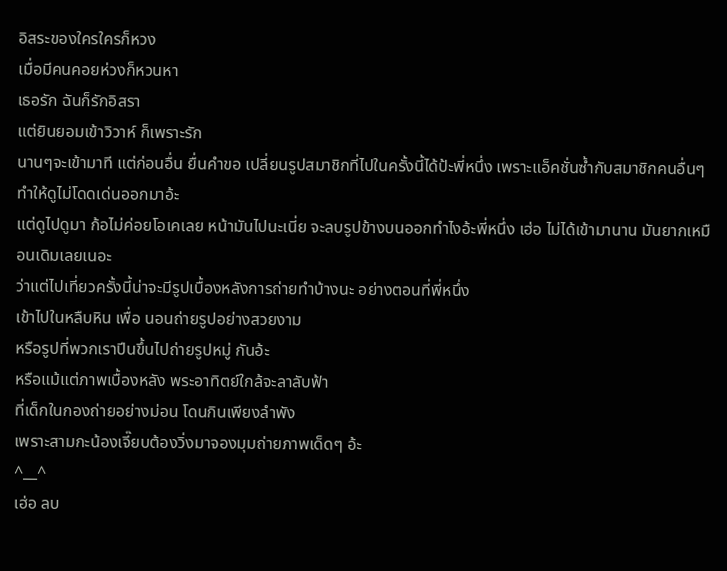อิสระของใครใครก็หวง
เมื่อมีคนคอยห่วงก็หวนหา
เธอรัก ฉันก็รักอิสรา
แต่ยินยอมเข้าวิวาห์ ก็เพราะรัก
นานๆจะเข้ามาที แต่ก่อนอื่น ยื่นคำขอ เปลี่ยนรูปสมาชิกที่ไปในครั้งนี้ได้ป้ะพี่หนึ่ง เพราะแอ็คชั่นซ้ำกับสมาชิกคนอื่นๆ ทำให้ดูไม่โดดเด่นออกมาอ้ะ
แต่ดูไปดูมา ก้อไม่ค่อยโอเคเลย หน้ามันไปนะเนี่ย จะลบรูปข้างบนออกทำไงอ้ะพี่หนึ่ง เฮ่อ ไม่ได้เข้ามานาน มันยากเหมือนเดิมเลยเนอะ
ว่าแต่ไปเที่ยวครั้งนี้น่าจะมีรูปเบื้องหลังการถ่ายทำบ้างนะ อย่างตอนที่พี่หนึ่ง
เข้าไปในหลืบหิน เพื่อ นอนถ่ายรูปอย่างสวยงาม
หรือรูปที่พวกเราปีนขึ้นไปถ่ายรูปหมู่ กันอ้ะ
หรือแม้แต่ภาพเบื้องหลัง พระอาทิตย์ใกล้จะลาลับฟ้า
ที่เด็กในกองถ่ายอย่างม่อน โดนกินเพียงลำพัง
เพราะสามกะน้องเจี๊ยบต้องวิ่งมาจองมุมถ่ายภาพเด็ดๆ อ้ะ
^__^
เฮ่อ ลบ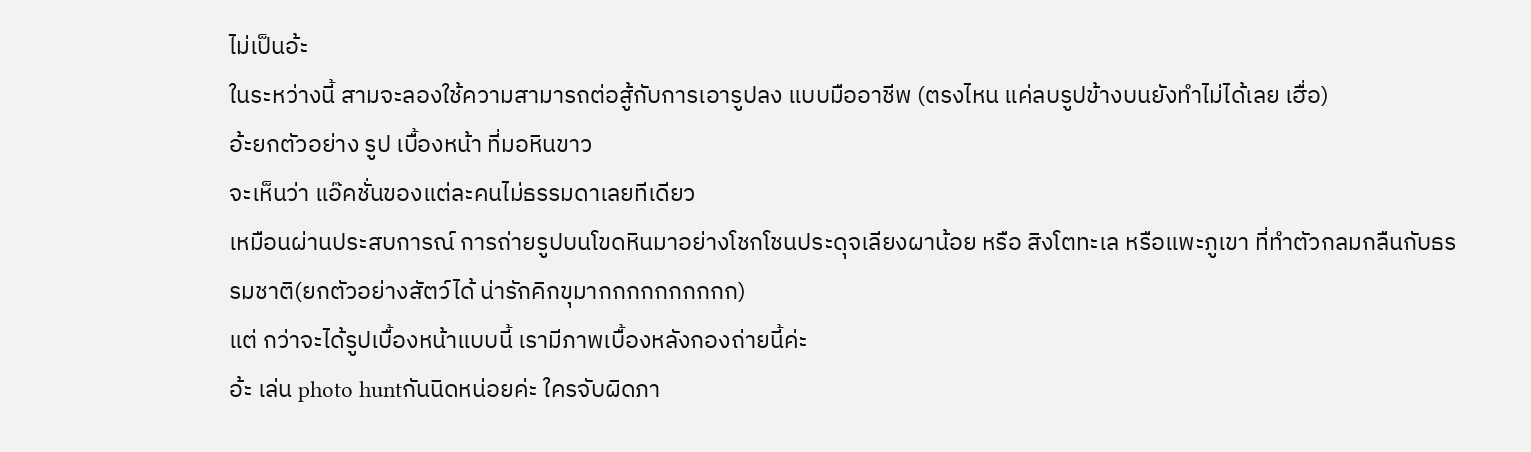ไม่เป็นอ้ะ
ในระหว่างนี้ สามจะลองใช้ความสามารถต่อสู้กับการเอารูปลง แบบมืออาชีพ (ตรงไหน แค่ลบรูปข้างบนยังทำไม่ได้เลย เฮื่อ)
อ้ะยกตัวอย่าง รูป เบื้องหน้า ที่มอหินขาว
จะเห็นว่า แอ๊คชั่นของแต่ละคนไม่ธรรมดาเลยทีเดียว
เหมือนผ่านประสบการณ์ การถ่ายรูปบนโขดหินมาอย่างโชกโชนประดุจเลียงผาน้อย หรือ สิงโตทะเล หรือแพะภูเขา ที่ทำตัวกลมกลืนกับธรรมชาติ(ยกตัวอย่างสัตว์ได้ น่ารักคิกขุมากกกกกกกกกก)
แต่ กว่าจะได้รูปเบื้องหน้าแบบนี้ เรามีภาพเบื้องหลังกองถ่ายนี้ค่ะ
อ้ะ เล่น photo huntกันนิดหน่อยค่ะ ใครจับผิดภา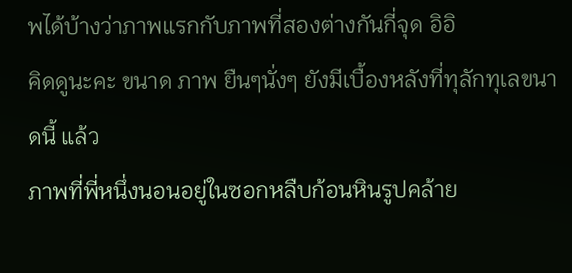พได้บ้างว่าภาพแรกกับภาพที่สองต่างกันกี่จุด อิอิ
คิดดูนะคะ ขนาด ภาพ ยืนๆนั่งๆ ยังมีเบื้องหลังที่ทุลักทุเลขนาดนี้ แล้ว
ภาพที่พี่หนึ่งนอนอยู่ในซอกหลืบก้อนหินรูปคล้าย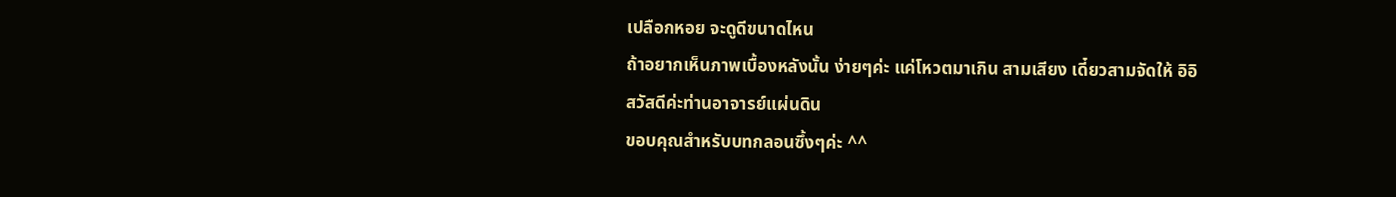เปลือกหอย จะดูดีขนาดไหน
ถ้าอยากเห็นภาพเบื้องหลังนั้น ง่ายๆค่ะ แค่โหวตมาเกิน สามเสียง เดี๋ยวสามจัดให้ อิอิ
สวัสดีค่ะท่านอาจารย์แผ่นดิน
ขอบคุณสำหรับบทกลอนซึ้งๆค่ะ ^^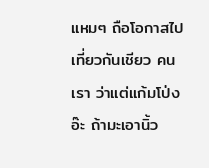แหมๆ ถือโอกาสไปเที่ยวกันเชียว คนเรา ว่าแต่แก้มโป่งอ๊ะ ถ้ามะเอานิ้ว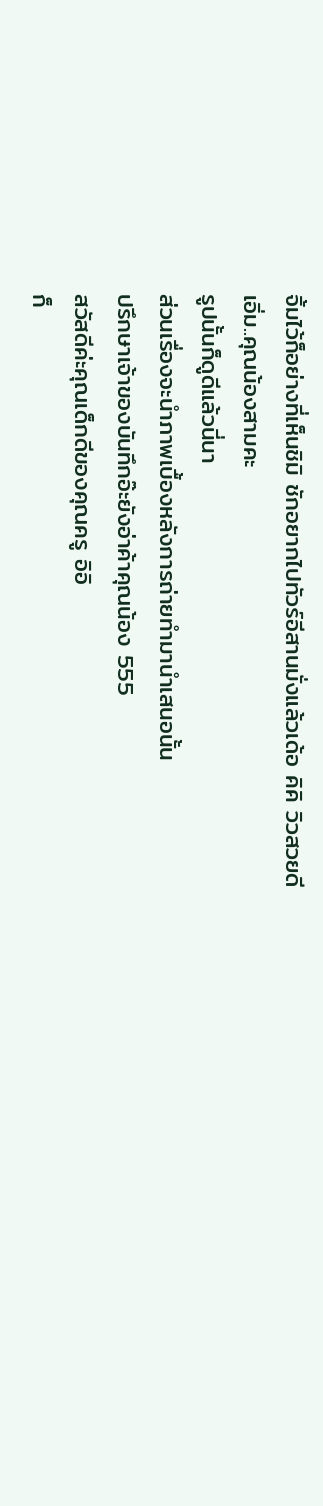จิ้มไว้ก็อย่างที่เห็นชิมิ ชักอยากไปทัวร์อีสานมั่งแล้วเด้อ คิคิ วิวสวยดี
เอิ่ม..คุณน้องสามคะ
รูปนั้นก็ดูดีแล้วนี่นา
ส่วนเรื่องจะนำภาพเบื้องหลังการถ่ายทำมานำเสนอนั้น
ปรึกษาเจ้าของบันทึกอ๊ะยังอ่าค้าคุณน้อง 555
สวัสดีค่ะคุณเด็กดีของคุณครู อิอิ
ก็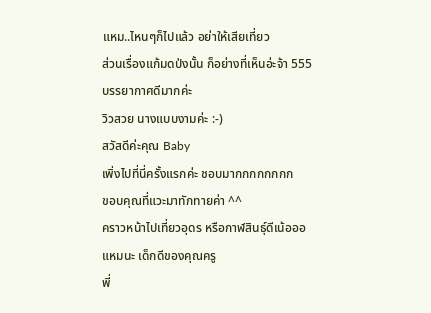แหม..ไหนๆก็ไปแล้ว อย่าให้เสียเที่ยว
ส่วนเรื่องแก้มดป่งนั้น ก็อย่างที่เห็นอ่ะจ้า 555
บรรยากาศดีมากค่ะ
วิวสวย นางแบบงามค่ะ :-)
สวัสดีค่ะคุณ Baby
เพิ่งไปที่นี่ครั้งแรกค่ะ ชอบมากกกกกกกก
ขอบคุณที่แวะมาทักทายค่า ^^
คราวหน้าไปเที่ยวอุดร หรือกาฬสินธุ์ดีเน้อออ
แหมนะ เด็กดีของคุณครู
พี่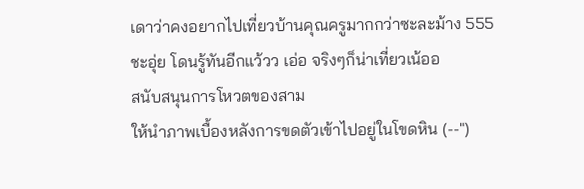เดาว่าคงอยากไปเที่ยวบ้านคุณครูมากกว่าซะละม้าง 555
ชะอุ่ย โดนรู้ทันอีกแว้วว เอ่อ จริงๆก็น่าเที่ยวเน้ออ
สนับสนุนการโหวตของสาม
ให้นำภาพเบื้องหลังการขดตัวเข้าไปอยู่ในโขดหิน (--")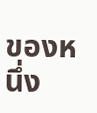ของหนึ่ง